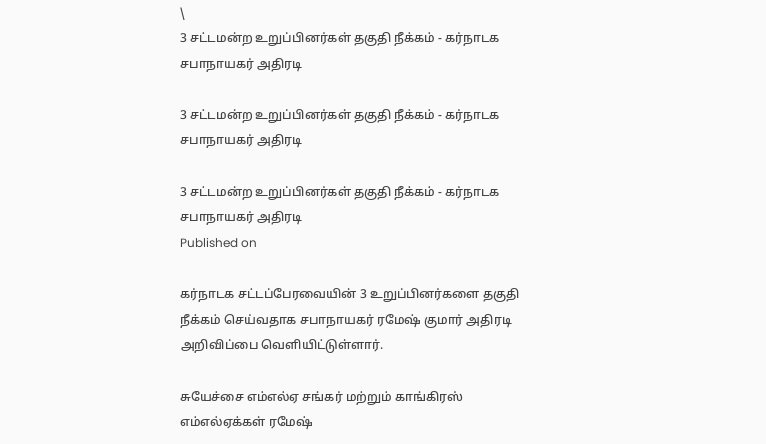\
3 சட்டமன்ற உறுப்பினர்கள் தகுதி நீக்கம் - கர்நாடக சபாநாயகர் அதிரடி

3 சட்டமன்ற உறுப்பினர்கள் தகுதி நீக்கம் - கர்நாடக சபாநாயகர் அதிரடி

3 சட்டமன்ற உறுப்பினர்கள் தகுதி நீக்கம் - கர்நாடக சபாநாயகர் அதிரடி
Published on

கர்நாடக சட்டப்பேரவையின் 3 உறுப்பினர்களை தகுதி நீக்கம் செய்வதாக சபாநாயகர் ரமேஷ் குமார் அதிரடி அறிவிப்பை வெளியிட்டுள்ளார்.

சுயேச்சை எம்எல்ஏ சங்கர் மற்றும் காங்கிரஸ் எம்எல்ஏக்கள் ரமேஷ்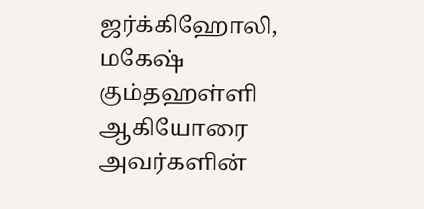ஜர்க்கிஹோலி, மகேஷ் கும்தஹள்ளி ஆகியோரை அவர்களின்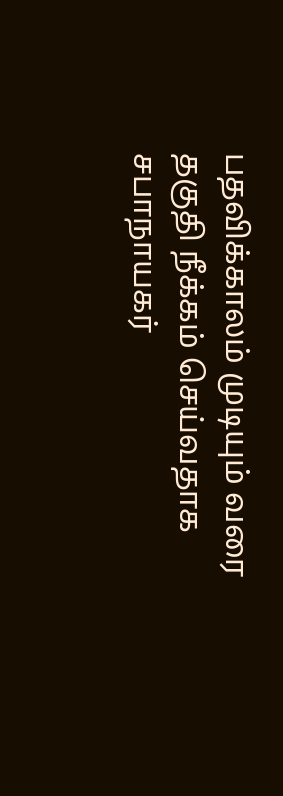பதவிக்காலம் முடியும் வரை தகுதி நீக்கம் செய்வதாக சபாநாயகர்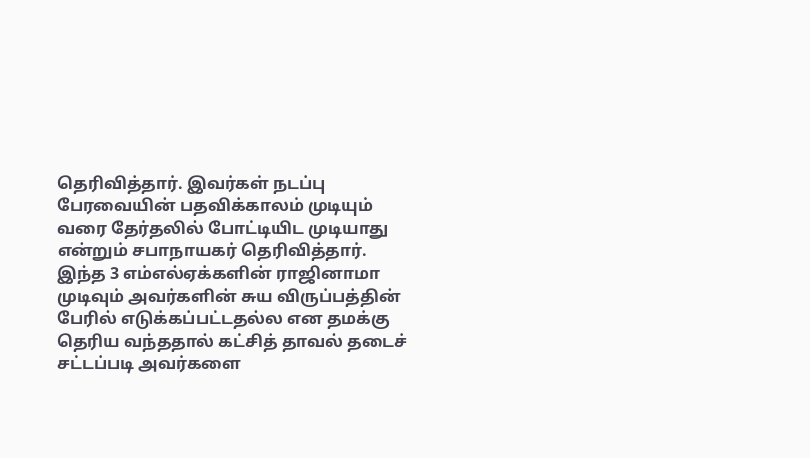தெரிவித்தார். இவர்கள் நடப்பு பேரவையின் பதவிக்காலம் முடியும் வரை தேர்தலில் போட்டியிட முடியாது என்றும் சபாநாயகர் தெரிவித்தார். இந்த 3 எம்எல்ஏக்களின் ராஜினாமா முடிவும் அவர்களின் சுய விருப்பத்தின் பேரில் எடுக்கப்பட்டதல்ல என தமக்கு தெரிய வந்ததால் கட்சித் தாவல் தடைச் சட்டப்படி அவர்களை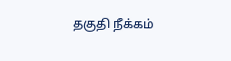தகுதி நீக்கம்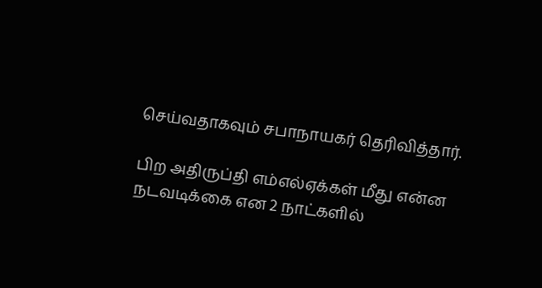செய்வதாகவும் சபாநாயகர் தெரிவித்தார்.

பிற அதிருப்தி எம்எல்ஏக்கள் மீது என்ன நடவடிக்கை என 2 நாட்களில்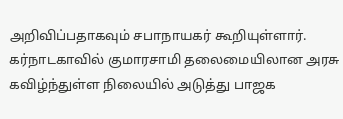அறிவிப்பதாகவும் சபாநாயகர் கூறியுள்ளார். கர்நாடகாவில் குமாரசாமி தலைமையிலான அரசு கவிழ்ந்துள்ள நிலையில் அடுத்து பாஜக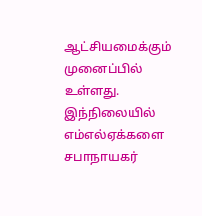ஆட்சியமைக்கும் முனைப்பில் உள்ளது. இந்நிலையில் எம்எல்ஏக்களை சபாநாயகர்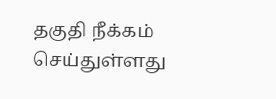தகுதி நீக்கம் செய்துள்ளது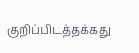குறிப்பிடத்தக்கது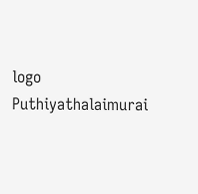logo
Puthiyathalaimurai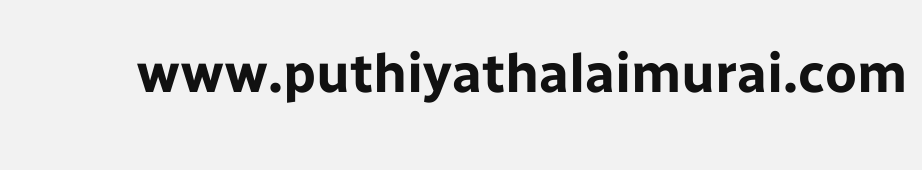www.puthiyathalaimurai.com